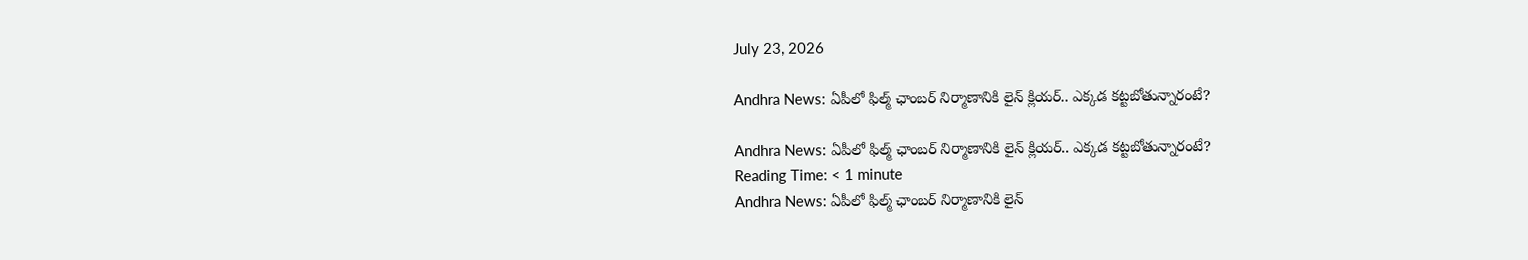July 23, 2026

Andhra News: ఏపీలో ఫిల్మ్ ఛాంబర్ నిర్మాణానికి లైన్‌ క్లియర్.. ఎక్కడ కట్టబోతున్నారంటే?

Andhra News: ఏపీలో ఫిల్మ్ ఛాంబర్ నిర్మాణానికి లైన్‌ క్లియర్.. ఎక్కడ కట్టబోతున్నారంటే?
Reading Time: < 1 minute
Andhra News: ఏపీలో ఫిల్మ్ ఛాంబర్ నిర్మాణానికి లైన్‌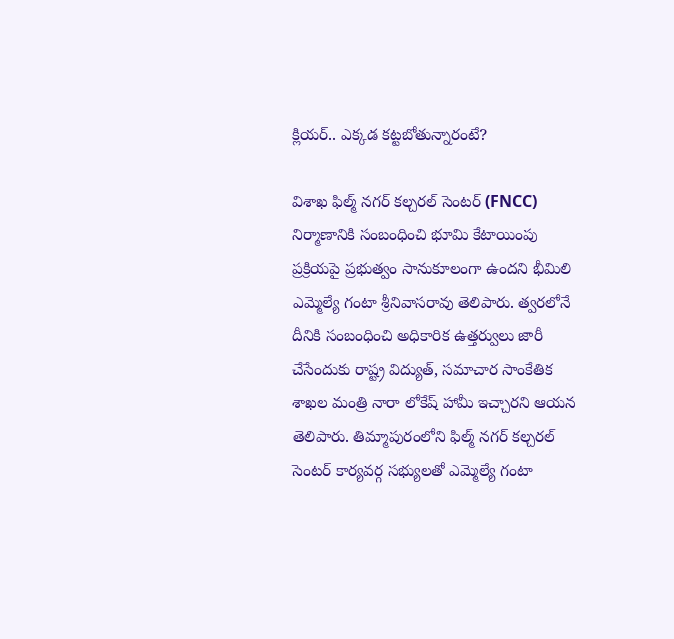క్లియర్.. ఎక్కడ కట్టబోతున్నారంటే?

విశాఖ ఫిల్మ్ నగర్ కల్చరల్ సెంటర్ (FNCC) నిర్మాణానికి సంబంధించి భూమి కేటాయింపు ప్రక్రియపై ప్రభుత్వం సానుకూలంగా ఉందని భీమిలి ఎమ్మెల్యే గంటా శ్రీనివాసరావు తెలిపారు. త్వరలోనే దీనికి సంబంధించి అధికారిక ఉత్తర్వులు జారీ చేసేందుకు రాష్ట్ర విద్యుత్, సమాచార సాంకేతిక శాఖల మంత్రి నారా లోకేష్ హామీ ఇచ్చారని ఆయన తెలిపారు. తిమ్మాపురంలోని ఫిల్మ్ నగర్ కల్చరల్ సెంటర్ కార్యవర్గ సభ్యులతో ఎమ్మెల్యే గంటా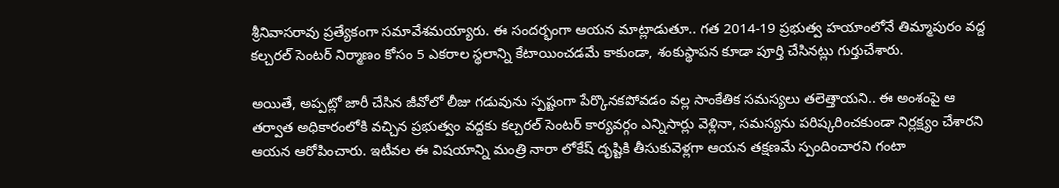శ్రీనివాసరావు ప్రత్యేకంగా సమావేశమయ్యారు. ఈ సందర్భంగా ఆయన మాట్లాడుతూ.. గత 2014-19 ప్రభుత్వ హయాంలోనే తిమ్మాపురం వద్ద కల్చరల్ సెంటర్ నిర్మాణం కోసం 5 ఎకరాల స్థలాన్ని కేటాయించడమే కాకుండా, శంకుస్థాపన కూడా పూర్తి చేసినట్లు గుర్తుచేశారు.

అయితే, అప్పట్లో జారీ చేసిన జీవోలో లీజు గడువును స్పష్టంగా పేర్కొనకపోవడం వల్ల సాంకేతిక సమస్యలు తలెత్తాయని.. ఈ అంశంపై ఆ తర్వాత అధికారంలోకి వచ్చిన ప్రభుత్వం వద్దకు కల్చరల్ సెంటర్ కార్యవర్గం ఎన్నిసార్లు వెళ్లినా, సమస్యను పరిష్కరించకుండా నిర్లక్ష్యం చేశారని ఆయన ఆరోపించారు. ఇటీవల ఈ విషయాన్ని మంత్రి నారా లోకేష్ దృష్టికి తీసుకువెళ్లగా ఆయన తక్షణమే స్పందించారని గంటా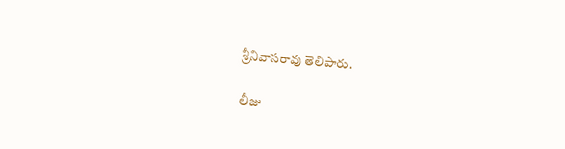శ్రీనివాసరావు తెలిపారు.

లీజు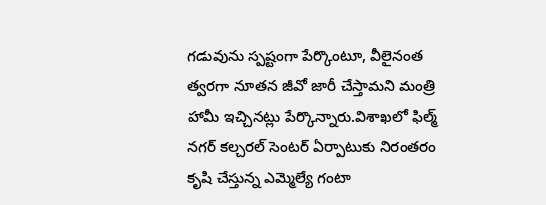గడువును స్పష్టంగా పేర్కొంటూ, వీలైనంత త్వరగా నూతన జీవో జారీ చేస్తామని మంత్రి హామీ ఇచ్చినట్లు పేర్కొన్నారు.విశాఖలో ఫిల్మ్ నగర్ కల్చరల్ సెంటర్ ఏర్పాటుకు నిరంతరం కృషి చేస్తున్న ఎమ్మెల్యే గంటా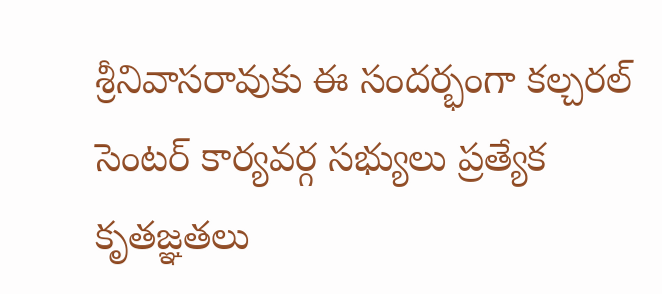శ్రీనివాసరావుకు ఈ సందర్భంగా కల్చరల్ సెంటర్ కార్యవర్గ సభ్యులు ప్రత్యేక కృతజ్ఞతలు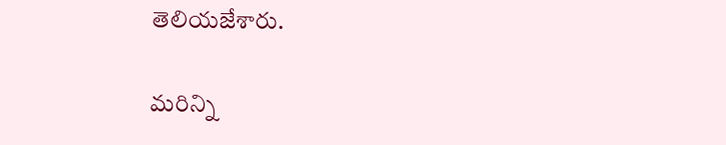తెలియజేశారు.

మరిన్ని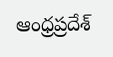ఆంధ్రప్రదేశ్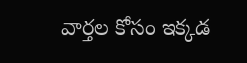వార్తల కోసం ఇక్కడ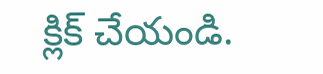క్లిక్ చేయండి.